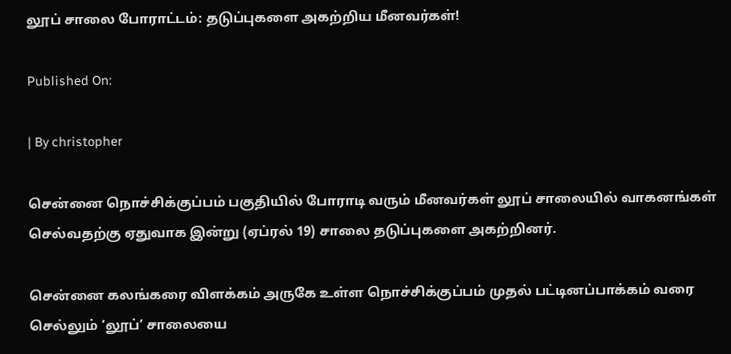லூப் சாலை போராட்டம்: தடுப்புகளை அகற்றிய மீனவர்கள்!

Published On:

| By christopher

சென்னை நொச்சிக்குப்பம் பகுதியில் போராடி வரும் மீனவர்கள் லூப் சாலையில் வாகனங்கள் செல்வதற்கு ஏதுவாக இன்று (ஏப்ரல் 19) சாலை தடுப்புகளை அகற்றினர்.

சென்னை கலங்கரை விளக்கம் அருகே உள்ள நொச்சிக்குப்பம் முதல் பட்டினப்பாக்கம் வரை செல்லும் ‘லூப்’ சாலையை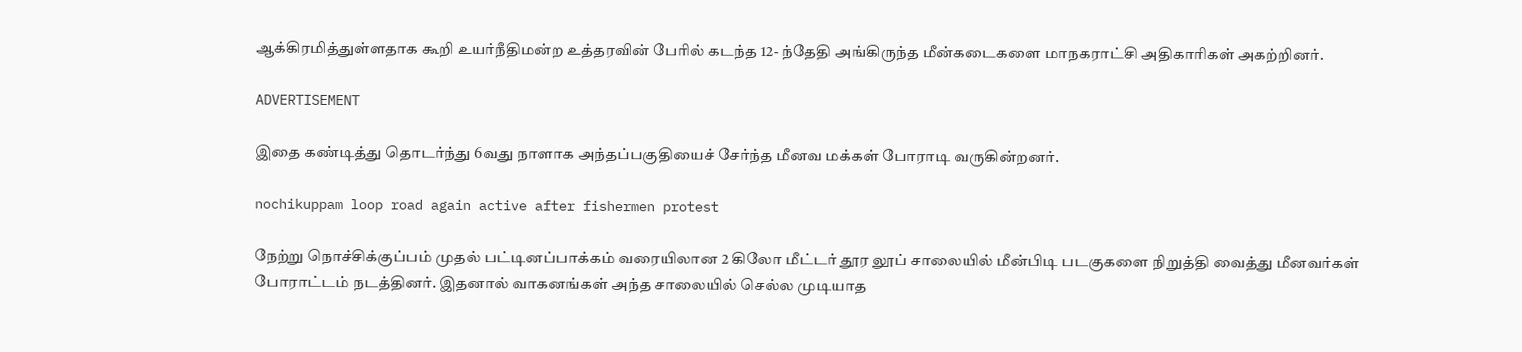ஆக்கிரமித்துள்ளதாக கூறி உயர்நீதிமன்ற உத்தரவின் பேரில் கடந்த 12- ந்தேதி அங்கிருந்த மீன்கடைகளை மாநகராட்சி அதிகாரிகள் அகற்றினர்.

ADVERTISEMENT

இதை கண்டித்து தொடர்ந்து 6வது நாளாக அந்தப்பகுதியைச் சேர்ந்த மீனவ மக்கள் போராடி வருகின்றனர்.

nochikuppam loop road again active after fishermen protest

நேற்று நொச்சிக்குப்பம் முதல் பட்டினப்பாக்கம் வரையிலான 2 கிலோ மீட்டர் தூர லூப் சாலையில் மீன்பிடி படகுகளை நிறுத்தி வைத்து மீனவர்கள் போராட்டம் நடத்தினர். இதனால் வாகனங்கள் அந்த சாலையில் செல்ல முடியாத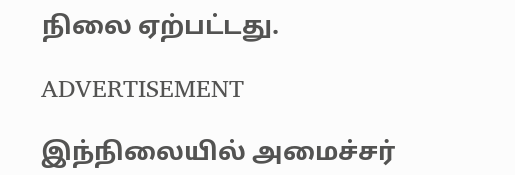நிலை ஏற்பட்டது.

ADVERTISEMENT

இந்நிலையில் அமைச்சர்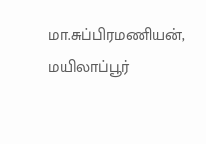மா.சுப்பிரமணியன், மயிலாப்பூர்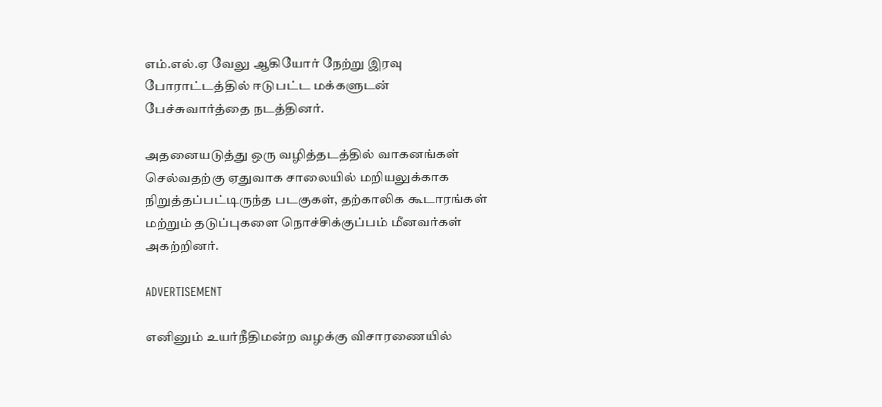எம்.எல்.ஏ வேலு ஆகியோர் நேற்று இரவு போராட்டத்தில் ஈடுபட்ட மக்களுடன் பேச்சுவார்த்தை நடத்தினர்.

அதனையடுத்து ஒரு வழித்தடத்தில் வாகனங்கள் செல்வதற்கு ஏதுவாக சாலையில் மறியலுக்காக நிறுத்தப்பட்டிருந்த படகுகள், தற்காலிக கூடாரங்கள் மற்றும் தடுப்புகளை நொச்சிக்குப்பம் மீனவர்கள் அகற்றினர்.

ADVERTISEMENT

எனினும் உயர்நீதிமன்ற வழக்கு விசாரணையில்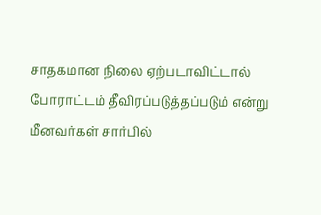சாதகமான நிலை ஏற்படாவிட்டால் போராட்டம் தீவிரப்படுத்தப்படும் என்று மீனவர்கள் சார்பில்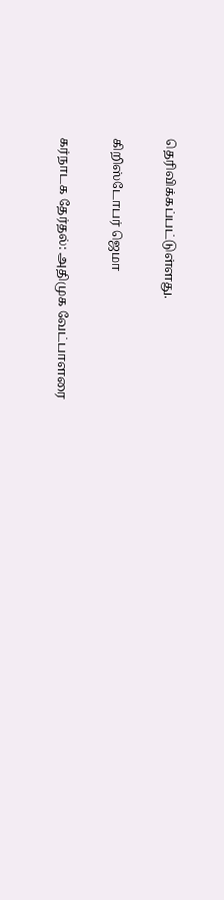தெரிவிக்கப்பட்டுள்ளது.

கிறிஸ்டோபர் ஜெமா

கர்நாடக தேர்தல்: அதிமுக வேட்பாளரை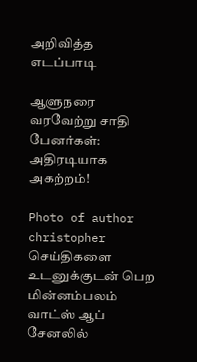அறிவித்த எடப்பாடி

ஆளுநரை வரவேற்று சாதி பேனர்கள்: அதிரடியாக அகற்றம்!

Photo of author
christopher
செய்திகளை உடனுக்குடன் பெற மின்னம்பலம் வாட்ஸ் ஆப் சேனலில்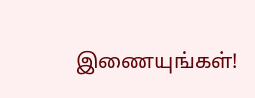இணையுங்கள்!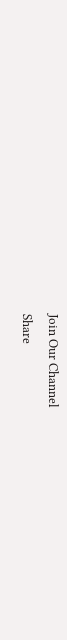Join Our Channel
Share